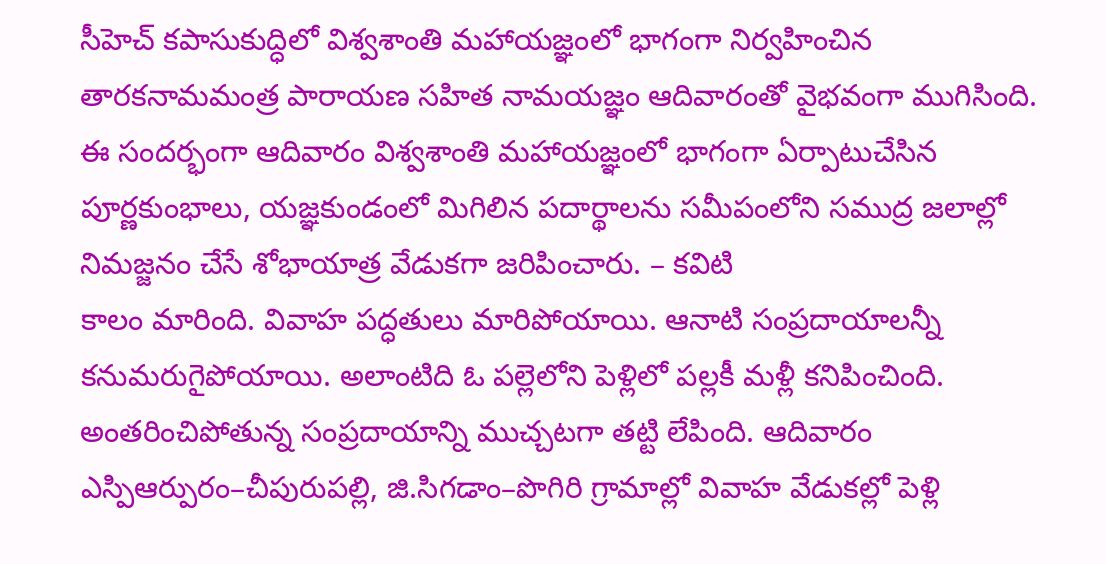సీహెచ్ కపాసుకుద్ధిలో విశ్వశాంతి మహాయజ్ఞంలో భాగంగా నిర్వహించిన తారకనామమంత్ర పారాయణ సహిత నామయజ్ఞం ఆదివారంతో వైభవంగా ముగిసింది. ఈ సందర్భంగా ఆదివారం విశ్వశాంతి మహాయజ్ఞంలో భాగంగా ఏర్పాటుచేసిన పూర్ణకుంభాలు, యజ్ఞకుండంలో మిగిలిన పదార్థాలను సమీపంలోని సముద్ర జలాల్లో నిమజ్జనం చేసే శోభాయాత్ర వేడుకగా జరిపించారు. – కవిటి
కాలం మారింది. వివాహ పద్ధతులు మారిపోయాయి. ఆనాటి సంప్రదాయాలన్నీ కనుమరుగైపోయాయి. అలాంటిది ఓ పల్లెలోని పెళ్లిలో పల్లకీ మళ్లీ కనిపించింది. అంతరించిపోతున్న సంప్రదాయాన్ని ముచ్చటగా తట్టి లేపింది. ఆదివారం ఎస్పిఆర్పురం–చీపురుపల్లి, జి.సిగడాం–పొగిరి గ్రామాల్లో వివాహ వేడుకల్లో పెళ్లి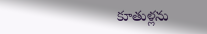కూతుళ్లను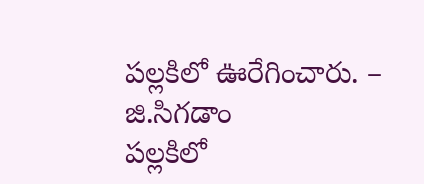పల్లకిలో ఊరేగించారు. – జి.సిగడాం
పల్లకిలో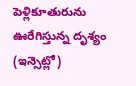పెళ్లికూతురును
ఊరేగిస్తున్న దృశ్యం (ఇన్సెట్లో)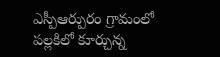ఎస్పీఆర్పురం గ్రామంలో పల్లకిలో కూర్చున్న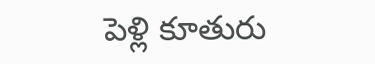పెళ్లి కూతురు